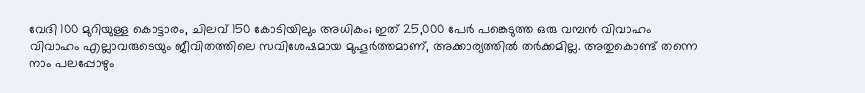വേദി 100 മുറിയുള്ള കൊട്ടാരം, ചിലവ് 150 കോടിയിലും അധികം; ഇത് 25,000 പേർ പങ്കെടുത്ത ഒരു വമ്പൻ വിവാഹം
വിവാഹം എല്ലാവരുടെയും ജീവിതത്തിലെ സവിശേഷമായ മുഹൂർത്തമാണ്, അക്കാര്യത്തിൽ തർക്കമില്ല. അതുകൊണ്ട് തന്നെ നാം പലപ്പോഴും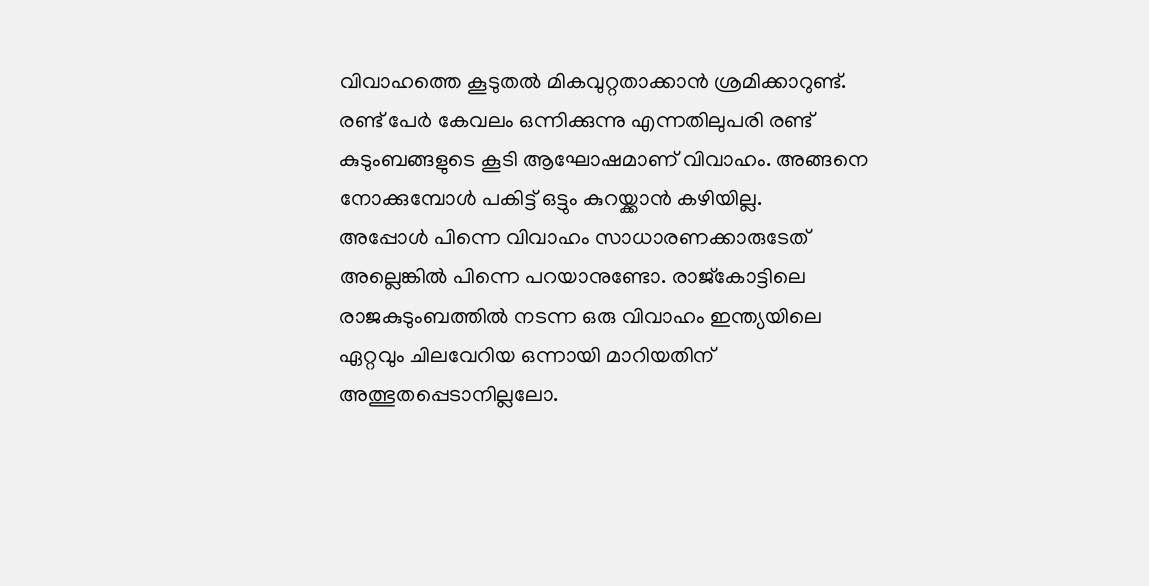വിവാഹത്തെ കൂടുതൽ മികവുറ്റതാക്കാൻ ശ്രമിക്കാറുണ്ട്. രണ്ട് പേർ കേവലം ഒന്നിക്കുന്നു എന്നതിലുപരി രണ്ട് കുടുംബങ്ങളുടെ കൂടി ആഘോഷമാണ് വിവാഹം. അങ്ങനെ നോക്കുമ്പോൾ പകിട്ട് ഒട്ടും കുറയ്ക്കാൻ കഴിയില്ല.
അപ്പോൾ പിന്നെ വിവാഹം സാധാരണക്കാരുടേത് അല്ലെങ്കിൽ പിന്നെ പറയാനുണ്ടോ. രാജ്കോട്ടിലെ രാജകുടുംബത്തിൽ നടന്ന ഒരു വിവാഹം ഇന്ത്യയിലെ ഏറ്റവും ചിലവേറിയ ഒന്നായി മാറിയതിന് അത്ഭുതപ്പെടാനില്ലലോ.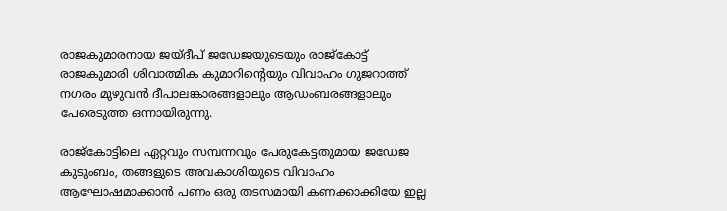രാജകുമാരനായ ജയ്ദീപ് ജഡേജയുടെയും രാജ്കോട്ട് രാജകുമാരി ശിവാത്മിക കുമാറിന്റെയും വിവാഹം ഗുജറാത്ത് നഗരം മുഴുവൻ ദീപാലങ്കാരങ്ങളാലും ആഡംബരങ്ങളാലും പേരെടുത്ത ഒന്നായിരുന്നു.

രാജ്കോട്ടിലെ ഏറ്റവും സമ്പന്നവും പേരുകേട്ടതുമായ ജഡേജ കുടുംബം, തങ്ങളുടെ അവകാശിയുടെ വിവാഹം ആഘോഷമാക്കാൻ പണം ഒരു തടസമായി കണക്കാക്കിയേ ഇല്ല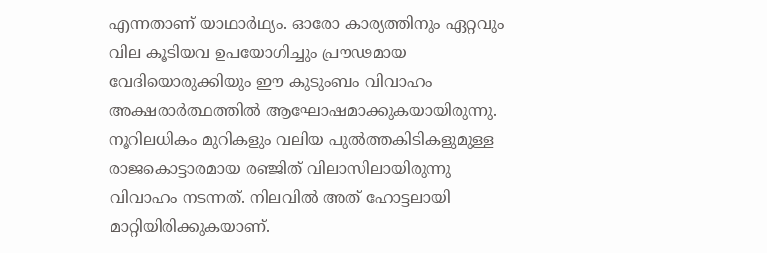എന്നതാണ് യാഥാർഥ്യം. ഓരോ കാര്യത്തിനും ഏറ്റവും വില കൂടിയവ ഉപയോഗിച്ചും പ്രൗഢമായ വേദിയൊരുക്കിയും ഈ കുടുംബം വിവാഹം അക്ഷരാർത്ഥത്തിൽ ആഘോഷമാക്കുകയായിരുന്നു.
നൂറിലധികം മുറികളും വലിയ പുൽത്തകിടികളുമുള്ള രാജകൊട്ടാരമായ രഞ്ജിത് വിലാസിലായിരുന്നു വിവാഹം നടന്നത്. നിലവിൽ അത് ഹോട്ടലായി മാറ്റിയിരിക്കുകയാണ്.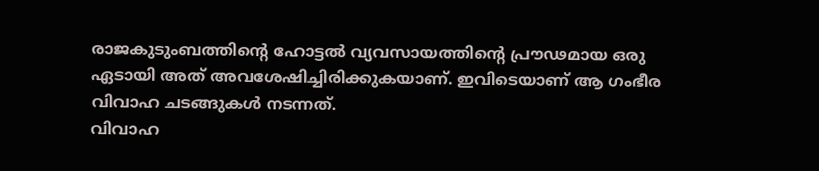രാജകുടുംബത്തിന്റെ ഹോട്ടൽ വ്യവസായത്തിന്റെ പ്രൗഢമായ ഒരു ഏടായി അത് അവശേഷിച്ചിരിക്കുകയാണ്. ഇവിടെയാണ് ആ ഗംഭീര വിവാഹ ചടങ്ങുകൾ നടന്നത്.
വിവാഹ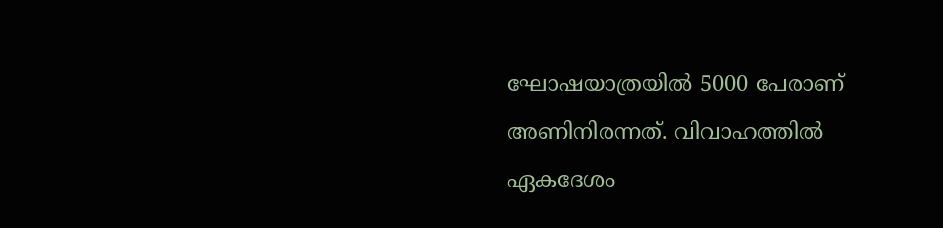ഘോഷയാത്രയിൽ 5000 പേരാണ് അണിനിരന്നത്. വിവാഹത്തിൽ ഏകദേശം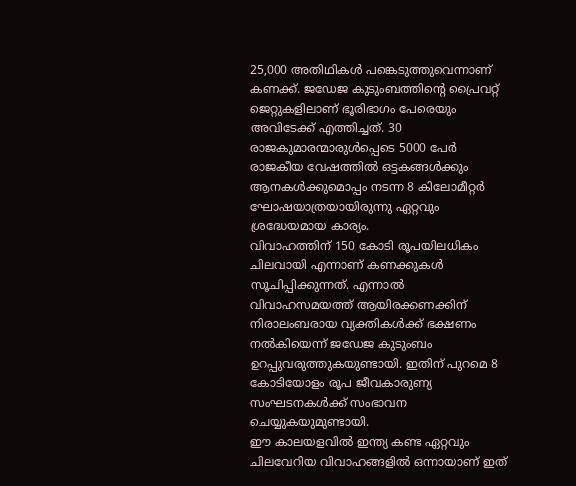25,000 അതിഥികൾ പങ്കെടുത്തുവെന്നാണ് കണക്ക്. ജഡേജ കുടുംബത്തിന്റെ പ്രൈവറ്റ് ജെറ്റുകളിലാണ് ഭൂരിഭാഗം പേരെയും അവിടേക്ക് എത്തിച്ചത്. 30 രാജകുമാരന്മാരുൾപ്പെടെ 5000 പേർ രാജകീയ വേഷത്തിൽ ഒട്ടകങ്ങൾക്കും ആനകൾക്കുമൊപ്പം നടന്ന 8 കിലോമീറ്റർ ഘോഷയാത്രയായിരുന്നു ഏറ്റവും ശ്രദ്ധേയമായ കാര്യം.
വിവാഹത്തിന് 150 കോടി രൂപയിലധികം ചിലവായി എന്നാണ് കണക്കുകൾ സൂചിപ്പിക്കുന്നത്. എന്നാൽ വിവാഹസമയത്ത് ആയിരക്കണക്കിന് നിരാലംബരായ വ്യക്തികൾക്ക് ഭക്ഷണം നൽകിയെന്ന് ജഡേജ കുടുംബം ഉറപ്പുവരുത്തുകയുണ്ടായി. ഇതിന് പുറമെ 8 കോടിയോളം രൂപ ജീവകാരുണ്യ സംഘടനകൾക്ക് സംഭാവന ചെയ്യുകയുമുണ്ടായി.
ഈ കാലയളവിൽ ഇന്ത്യ കണ്ട ഏറ്റവും ചിലവേറിയ വിവാഹങ്ങളിൽ ഒന്നായാണ് ഇത്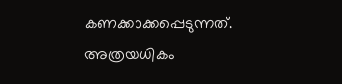കണക്കാക്കപ്പെടുന്നത്. അത്രയധികം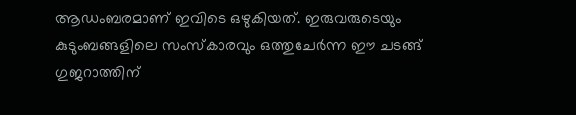ആഡംബരമാണ് ഇവിടെ ഒഴുകിയത്. ഇരുവരുടെയും കുടുംബങ്ങളിലെ സംസ്കാരവും ഒത്തുചേർന്ന ഈ ചടങ്ങ് ഗുജറാത്തിന്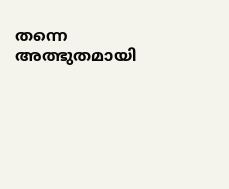തന്നെ അത്ഭുതമായി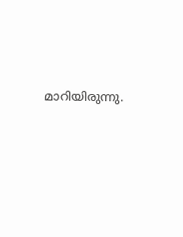മാറിയിരുന്നു.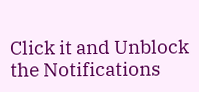Click it and Unblock the Notifications